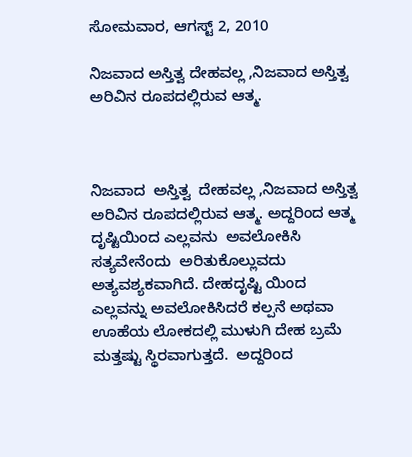ಸೋಮವಾರ, ಆಗಸ್ಟ್ 2, 2010

ನಿಜವಾದ ಅಸ್ತಿತ್ವ ದೇಹವಲ್ಲ ,ನಿಜವಾದ ಅಸ್ತಿತ್ವ ಅರಿವಿನ ರೂಪದಲ್ಲಿರುವ ಆತ್ಮ.



ನಿಜವಾದ  ಅಸ್ತಿತ್ವ  ದೇಹವಲ್ಲ ,ನಿಜವಾದ ಅಸ್ತಿತ್ವ  ಅರಿವಿನ ರೂಪದಲ್ಲಿರುವ ಆತ್ಮ. ಅದ್ದರಿಂದ ಆತ್ಮ ದೃಷ್ಟಿಯಿಂದ ಎಲ್ಲವನು  ಅವಲೋಕಿಸಿ ಸತ್ಯವೇನೆಂದು  ಅರಿತುಕೊಲ್ಲುವದು ಅತ್ಯವಶ್ಯಕವಾಗಿದೆ. ದೇಹದೃಷ್ಟಿ ಯಿಂದ ಎಲ್ಲವನ್ನು ಅವಲೋಕಿಸಿದರೆ ಕಲ್ಪನೆ ಅಥವಾ ಊಹೆಯ ಲೋಕದಲ್ಲಿ ಮುಳುಗಿ ದೇಹ ಬ್ರಮೆ ಮತ್ತಷ್ಟು ಸ್ಥಿರವಾಗುತ್ತದೆ.  ಅದ್ದರಿಂದ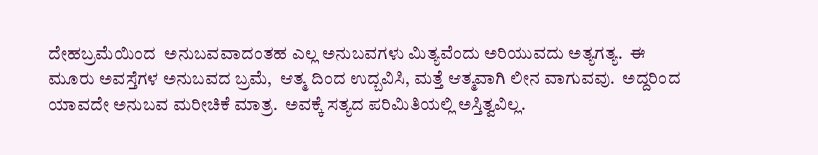ದೇಹಬ್ರಮೆಯಿಂದ  ಅನುಬವವಾದಂತಹ ಎಲ್ಲ ಅನುಬವಗಳು ಮಿತ್ಯವೆಂದು ಅರಿಯುವದು ಅತ್ಯಗತ್ಯ.  ಈ ಮೂರು ಅವಸ್ತೆಗಳ ಅನುಬವದ ಬ್ರಮೆ,  ಆತ್ಮ ದಿಂದ ಉದ್ಬವಿಸಿ, ಮತ್ತೆ ಆತ್ಮವಾಗಿ ಲೀನ ವಾಗುವವು.  ಅದ್ದರಿಂದ ಯಾವದೇ ಅನುಬವ ಮರೀಚಿಕೆ ಮಾತ್ರ.  ಅವಕ್ಕೆ ಸತ್ಯದ ಪರಿಮಿತಿಯಲ್ಲಿ ಅಸ್ತಿತ್ವವಿಲ್ಲ.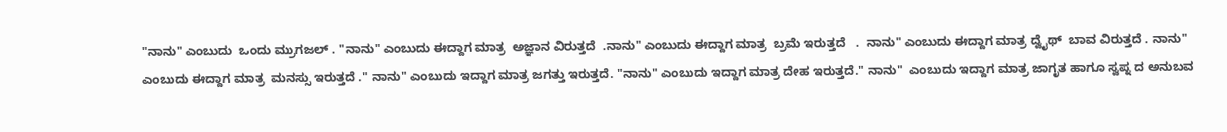"ನಾನು" ಎಂಬುದು  ಒಂದು ಮ್ರುಗಜಲ್ . "ನಾನು" ಎಂಬುದು ಈದ್ದಾಗ ಮಾತ್ರ  ಅಜ್ಞಾನ ವಿರುತ್ತದೆ  .ನಾನು" ಎಂಬುದು ಈದ್ದಾಗ ಮಾತ್ರ  ಬ್ರಮೆ ಇರುತ್ತದೆ   .  ನಾನು" ಎಂಬುದು ಈದ್ದಾಗ ಮಾತ್ರ ದ್ವೈಥ್  ಬಾವ ವಿರುತ್ತದೆ . ನಾನು" ಎಂಬುದು ಈದ್ದಾಗ ಮಾತ್ರ  ಮನಸ್ಸು ಇರುತ್ತದೆ ." ನಾನು" ಎಂಬುದು ಇದ್ದಾಗ ಮಾತ್ರ ಜಗತ್ತು ಇರುತ್ತದೆ. "ನಾನು" ಎಂಬುದು ಇದ್ದಾಗ ಮಾತ್ರ ದೇಹ ಇರುತ್ತದೆ." ನಾನು"  ಎಂಬುದು ಇದ್ದಾಗ ಮಾತ್ರ ಜಾಗೃತ ಹಾಗೂ ಸ್ವಪ್ನ ದ ಅನುಬವ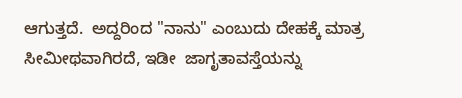ಆಗುತ್ತದೆ.  ಅದ್ದರಿಂದ "ನಾನು" ಎಂಬುದು ದೇಹಕ್ಕೆ ಮಾತ್ರ ಸೀಮೀಥವಾಗಿರದೆ, ಇಡೀ  ಜಾಗೃತಾವಸ್ತೆಯನ್ನು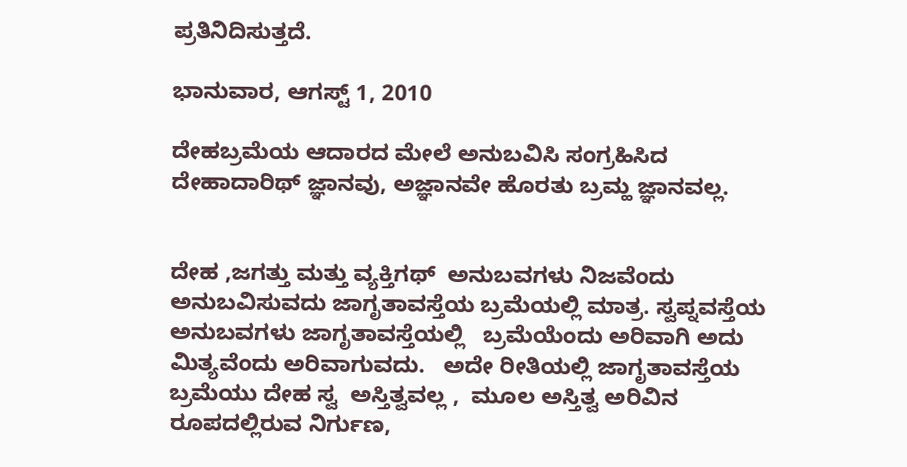ಪ್ರತಿನಿದಿಸುತ್ತದೆ.

ಭಾನುವಾರ, ಆಗಸ್ಟ್ 1, 2010

ದೇಹಬ್ರಮೆಯ ಆದಾರದ ಮೇಲೆ ಅನುಬವಿಸಿ ಸಂಗ್ರಹಿಸಿದ ದೇಹಾದಾರಿಥ್ ಜ್ಞಾನವು, ಅಜ್ಞಾನವೇ ಹೊರತು ಬ್ರಮ್ಹ ಜ್ಞಾನವಲ್ಲ.


ದೇಹ ,ಜಗತ್ತು ಮತ್ತು ವ್ಯಕ್ತಿಗಥ್  ಅನುಬವಗಳು ನಿಜವೆಂದು ಅನುಬವಿಸುವದು ಜಾಗೃತಾವಸ್ತೆಯ ಬ್ರಮೆಯಲ್ಲಿ ಮಾತ್ರ. ಸ್ವಪ್ನವಸ್ತೆಯ ಅನುಬವಗಳು ಜಾಗೃತಾವಸ್ತೆಯಲ್ಲಿ   ಬ್ರಮೆಯೆಂದು ಅರಿವಾಗಿ ಅದು ಮಿತ್ಯವೆಂದು ಅರಿವಾಗುವದು.   ಅದೇ ರೀತಿಯಲ್ಲಿ ಜಾಗೃತಾವಸ್ತೆಯ ಬ್ರಮೆಯು ದೇಹ ಸ್ವ  ಅಸ್ತಿತ್ವವಲ್ಲ ,  ಮೂಲ ಅಸ್ತಿತ್ವ ಅರಿವಿನ ರೂಪದಲ್ಲಿರುವ ನಿರ್ಗುಣ,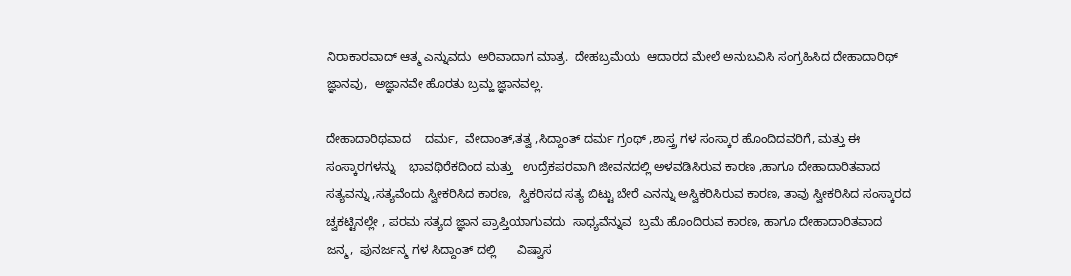ನಿರಾಕಾರವಾದ್ ಆತ್ಮ ಎನ್ನುವದು  ಅರಿವಾದಾಗ ಮಾತ್ರ.  ದೇಹಬ್ರಮೆಯ  ಆದಾರದ ಮೇಲೆ ಅನುಬವಿಸಿ ಸಂಗ್ರಹಿಸಿದ ದೇಹಾದಾರಿಥ್    ಜ್ಞಾನವು,  ಅಜ್ಞಾನವೇ ಹೊರತು ಬ್ರಮ್ಹ ಜ್ಞಾನವಲ್ಲ.

ದೇಹಾದಾರಿಥವಾದ    ದರ್ಮ,  ವೇದಾಂತ್,ತತ್ವ ,ಸಿದ್ದಾಂತ್ ದರ್ಮ ಗ್ರಂಥ್ ,ಶಾಸ್ತ್ರ ಗಳ ಸಂಸ್ಕಾರ ಹೊಂದಿದವರಿಗೆ, ಮತ್ತು ಈ ಸಂಸ್ಕಾರಗಳನ್ನು    ಭಾವಥಿರೆಕದಿಂದ ಮತ್ತು   ಉದ್ರೆಕಪರವಾಗಿ ಜೀವನದಲ್ಲಿ ಅಳವಡಿಸಿರುವ ಕಾರಣ ,ಹಾಗೂ ದೇಹಾದಾರಿತವಾದ    ಸತ್ಯವನ್ನು ,ಸತ್ಯವೆಂದು ಸ್ವೀಕರಿಸಿದ ಕಾರಣ,  ಸ್ವಿಕರಿಸದ ಸತ್ಯ ಬಿಟ್ಟು ಬೇರೆ ಎನನ್ನು ಅಸ್ವಿಕರಿಸಿರುವ ಕಾರಣ, ತಾವು ಸ್ವೀಕರಿಸಿದ ಸಂಸ್ಕಾರದ ಚ್ವಕಟ್ಟಿನಲ್ಲೇ , ಪರಮ ಸತ್ಯದ ಜ್ಞಾನ ಪ್ರಾಪ್ತಿಯಾಗುವದು  ಸಾಧ್ಯವೆನ್ನುವ  ಬ್ರಮೆ ಹೊಂದಿರುವ ಕಾರಣ, ಹಾಗೂ ದೇಹಾದಾರಿತವಾದ      ಜನ್ಮ,  ಪುನರ್ಜನ್ಮ ಗಳ ಸಿದ್ದಾಂತ್ ದಲ್ಲಿ      ವಿಷ್ವಾಸ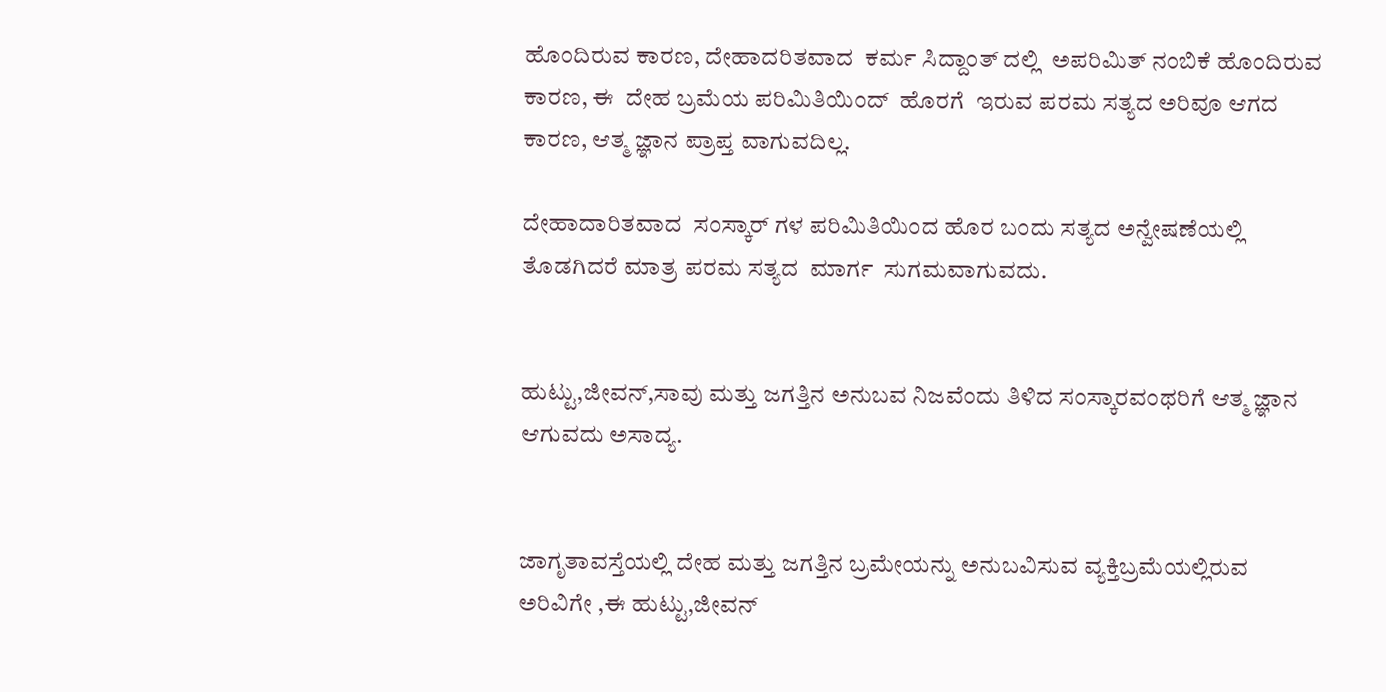ಹೊಂದಿರುವ ಕಾರಣ, ದೇಹಾದರಿತವಾದ  ಕರ್ಮ ಸಿದ್ದಾಂತ್ ದಲ್ಲಿ  ಅಪರಿಮಿತ್ ನಂಬಿಕೆ ಹೊಂದಿರುವ ಕಾರಣ, ಈ  ದೇಹ ಬ್ರಮೆಯ ಪರಿಮಿತಿಯಿಂದ್  ಹೊರಗೆ  ಇರುವ ಪರಮ ಸತ್ಯದ ಅರಿವೂ ಆಗದ ಕಾರಣ, ಆತ್ಮ ಜ್ಞಾನ ಪ್ರಾಪ್ತ ವಾಗುವದಿಲ್ಲ.

ದೇಹಾದಾರಿತವಾದ  ಸಂಸ್ಕಾರ್ ಗಳ ಪರಿಮಿತಿಯಿಂದ ಹೊರ ಬಂದು ಸತ್ಯದ ಅನ್ವೇಷಣೆಯಲ್ಲಿ ತೊಡಗಿದರೆ ಮಾತ್ರ ಪರಮ ಸತ್ಯದ  ಮಾರ್ಗ  ಸುಗಮವಾಗುವದು.


ಹುಟ್ಟು,ಜೀವನ್,ಸಾವು ಮತ್ತು ಜಗತ್ತಿನ ಅನುಬವ ನಿಜವೆಂದು ತಿಳಿದ ಸಂಸ್ಕಾರವಂಥರಿಗೆ ಆತ್ಮ ಜ್ಞಾನ ಆಗುವದು ಅಸಾದ್ಯ.


ಜಾಗೃತಾವಸ್ತೆಯಲ್ಲಿ ದೇಹ ಮತ್ತು ಜಗತ್ತಿನ ಬ್ರಮೇಯನ್ನು ಅನುಬವಿಸುವ ವ್ಯಕ್ತಿಬ್ರಮೆಯಲ್ಲಿರುವ ಅರಿವಿಗೇ ,ಈ ಹುಟ್ಟು,ಜೀವನ್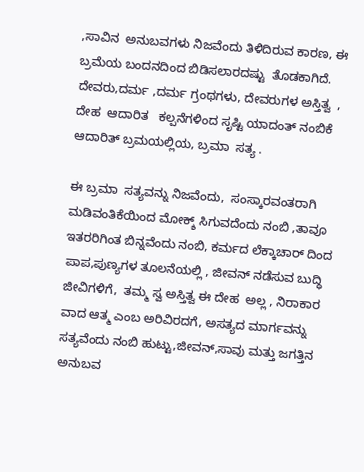,ಸಾವಿನ  ಅನುಬವಗಳು ನಿಜವೆಂದು ತಿಳಿದಿರುವ ಕಾರಣ, ಈ ಬ್ರಮೆಯ ಬಂದನದಿಂದ ಬಿಡಿಸಲಾರದಷ್ಟು  ತೊಡಕಾಗಿದೆ.  ದೇವರು,ದರ್ಮ ,ದರ್ಮ ಗ್ರಂಥಗಳು, ದೇವರುಗಳ ಅಸ್ತಿತ್ವ  ,  ದೇಹ  ಆದಾರಿತ   ಕಲ್ಪನೆಗಳಿಂದ ಸೃಷ್ಟಿ ಯಾದಂತ್ ನಂಬಿಕೆ ಆದಾರಿತ್ ಬ್ರಮಯಲ್ಲಿಯ, ಬ್ರಮಾ  ಸತ್ಯ .

ಈ ಬ್ರಮಾ  ಸತ್ಯವನ್ನು ನಿಜವೆಂದು,  ಸಂಸ್ಕಾರವಂತರಾಗಿ ಮಡಿವಂತಿಕೆಯಿಂದ ಮೋಕ್ಶ್ ಸಿಗುವದೆಂದು ನಂಬಿ ,ತಾವೂ  ಇತರರಿಗಿಂತ ಬಿನ್ನವೆಂದು ನಂಬಿ, ಕರ್ಮದ ಲೆಕ್ಕಾಚಾರ್ ದಿಂದ ಪಾಪ,ಪುಣ್ಯಗಳ ತೂಲನೆಯಲ್ಲಿ , ಜೀವನ್ ನಡೆಸುವ ಬುದ್ಧಿ ಜೀವಿಗಳಿಗೆ,  ತಮ್ಮ ಸ್ವ ಅಸ್ತಿತ್ವ ಈ ದೇಹ  ಅಲ್ಲ , ನಿರಾಕಾರ ವಾದ ಆತ್ಮ ಎಂಬ ಅರಿವಿರದಗೆ, ಅಸತ್ಯದ ಮಾರ್ಗವನ್ನು ಸತ್ಯವೆಂದು ನಂಬಿ ಹುಟ್ಟು,ಜೀವನ್,ಸಾವು ಮತ್ತು ಜಗತ್ತಿನ  ಅನುಬವ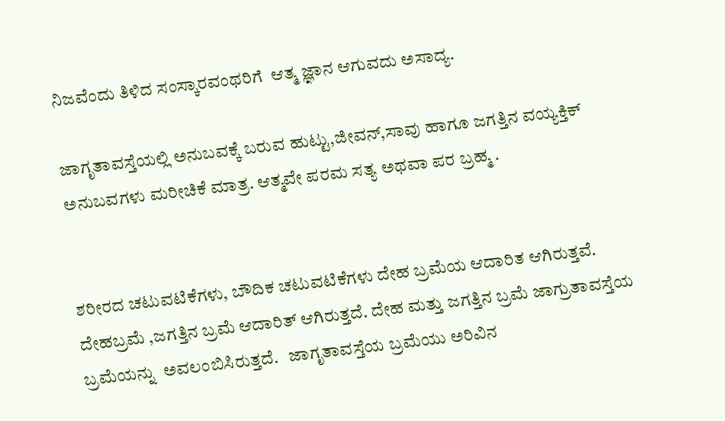ನಿಜವೆಂದು ತಿಳಿದ ಸಂಸ್ಕಾರವಂಥರಿಗೆ  ಆತ್ಮ ಜ್ಞಾನ ಆಗುವದು ಅಸಾದ್ಯ.

ಜಾಗೃತಾವಸ್ತೆಯಲ್ಲಿ ಅನುಬವಕ್ಕೆ ಬರುವ ಹುಟ್ಟು,ಜೀವನ್,ಸಾವು ಹಾಗೂ ಜಗತ್ತಿನ ವಯ್ಯಕ್ತಿಕ್ ಅನುಬವಗಳು ಮರೀಚಿಕೆ ಮಾತ್ರ. ಆತ್ಮವೇ ಪರಮ ಸತ್ಯ ಅಥವಾ ಪರ ಬ್ರಹ್ಮ .


ಶರೀರದ ಚಟುವಟಿಕೆಗಳು, ಬೌದಿಕ ಚಟುವಟಿಕೆಗಳು ದೇಹ ಬ್ರಮೆಯ ಆದಾರಿತ ಆಗಿರುತ್ತವೆ.   ದೇಹಬ್ರಮೆ ,ಜಗತ್ತಿನ ಬ್ರಮೆ ಆದಾರಿತ್ ಆಗಿರುತ್ತದೆ. ದೇಹ ಮತ್ತು ಜಗತ್ತಿನ ಬ್ರಮೆ ಜಾಗ್ರುತಾವಸ್ತೆಯ ಬ್ರಮೆಯನ್ನು  ಅವಲಂಬಿಸಿರುತ್ತದೆ.   ಜಾಗೃತಾವಸ್ತೆಯ ಬ್ರಮೆಯು ಅರಿವಿನ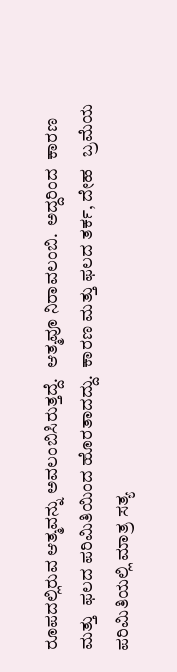ರೂಪದಲ್ಲಿರುವ ಆತ್ಮವನ್ನು ಅವಲಂಬಿಸಿರುತ್ತದ್ದೆ.   ಆತ್ಮವೂ ನಿರಾವಲಂಬಿ.  ಅದ್ದರಿಂದ  ಕಾರಣ ಮತ್ತು  ಫಲದ ಪರಿಮಿತಿಯಿಂದ ಹೊರತಾದದ್ದು.  ಕಾರಣ ಮತ್ತು ಫಲದ ತರ್ಕ, ದೇಹ   ಬ್ರಮೆಯ ಪರಿಮಿತಿಯಲ್ಲಿ ಮಾತ್ರ ಸತ್ಯ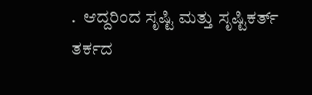.  ಆದ್ದರಿಂದ ಸೃಷ್ಟಿ ಮತ್ತು ಸೃಷ್ಟಿಕರ್ತ್ ತರ್ಕದ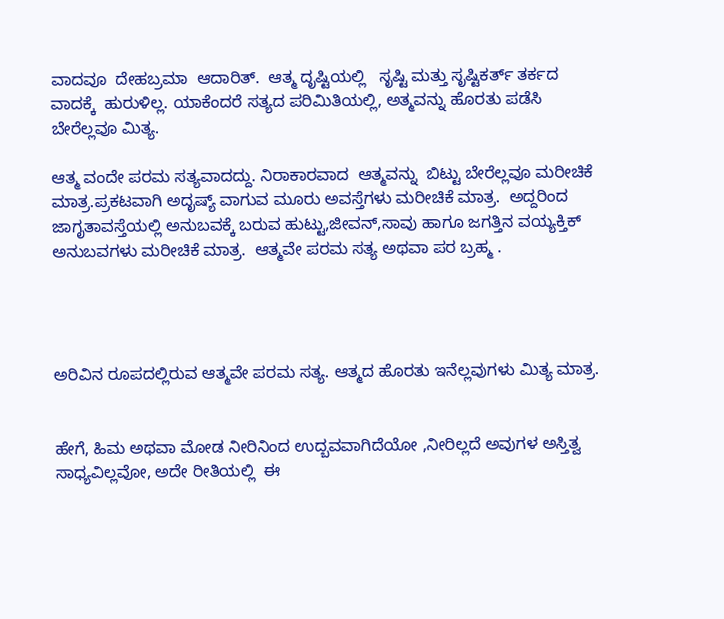ವಾದವೂ  ದೇಹಬ್ರಮಾ  ಆದಾರಿತ್.  ಆತ್ಮ ದೃಷ್ಟಿಯಲ್ಲಿ   ಸೃಷ್ಟಿ ಮತ್ತು ಸೃಷ್ಟಿಕರ್ತ್ ತರ್ಕದ  ವಾದಕ್ಕೆ  ಹುರುಳಿಲ್ಲ. ಯಾಕೆಂದರೆ ಸತ್ಯದ ಪರಿಮಿತಿಯಲ್ಲಿ, ಅತ್ಮವನ್ನು ಹೊರತು ಪಡೆಸಿ ಬೇರೆಲ್ಲವೂ ಮಿತ್ಯ.

ಆತ್ಮ ವಂದೇ ಪರಮ ಸತ್ಯವಾದದ್ದು. ನಿರಾಕಾರವಾದ  ಆತ್ಮವನ್ನು  ಬಿಟ್ಟು ಬೇರೆಲ್ಲವೂ ಮರೀಚಿಕೆ ಮಾತ್ರ.ಪ್ರಕಟವಾಗಿ ಅದೃಷ್ಯ್ ವಾಗುವ ಮೂರು ಅವಸ್ತೆಗಳು ಮರೀಚಿಕೆ ಮಾತ್ರ.  ಅದ್ದರಿಂದ ಜಾಗೃತಾವಸ್ತೆಯಲ್ಲಿ ಅನುಬವಕ್ಕೆ ಬರುವ ಹುಟ್ಟು,ಜೀವನ್,ಸಾವು ಹಾಗೂ ಜಗತ್ತಿನ ವಯ್ಯಕ್ತಿಕ್  ಅನುಬವಗಳು ಮರೀಚಿಕೆ ಮಾತ್ರ.  ಆತ್ಮವೇ ಪರಮ ಸತ್ಯ ಅಥವಾ ಪರ ಬ್ರಹ್ಮ .




ಅರಿವಿನ ರೂಪದಲ್ಲಿರುವ ಆತ್ಮವೇ ಪರಮ ಸತ್ಯ. ಆತ್ಮದ ಹೊರತು ಇನೆಲ್ಲವುಗಳು ಮಿತ್ಯ ಮಾತ್ರ.


ಹೇಗೆ, ಹಿಮ ಅಥವಾ ಮೋಡ ನೀರಿನಿಂದ ಉದ್ಬವವಾಗಿದೆಯೋ ,ನೀರಿಲ್ಲದೆ ಅವುಗಳ ಅಸ್ತಿತ್ವ ಸಾಧ್ಯವಿಲ್ಲವೋ, ಅದೇ ರೀತಿಯಲ್ಲಿ  ಈ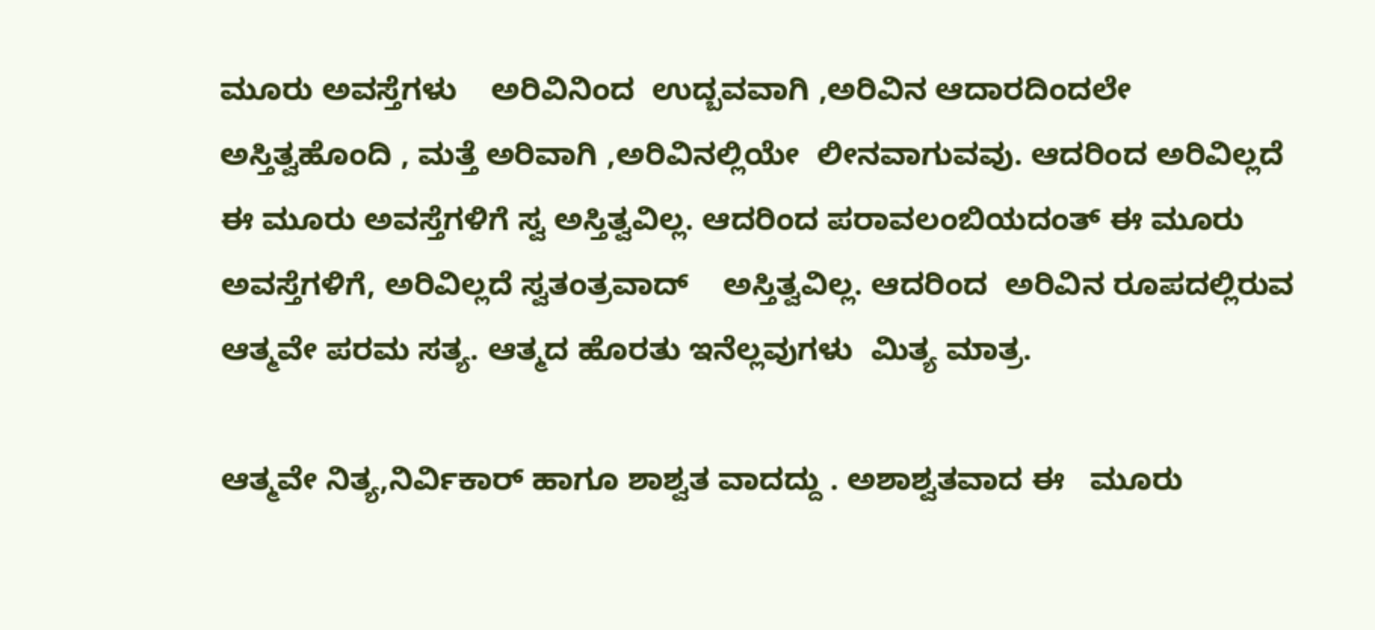ಮೂರು ಅವಸ್ತೆಗಳು    ಅರಿವಿನಿಂದ  ಉದ್ಬವವಾಗಿ ,ಅರಿವಿನ ಆದಾರದಿಂದಲೇ ಅಸ್ತಿತ್ವಹೊಂದಿ , ಮತ್ತೆ ಅರಿವಾಗಿ ,ಅರಿವಿನಲ್ಲಿಯೇ  ಲೀನವಾಗುವವು. ಆದರಿಂದ ಅರಿವಿಲ್ಲದೆ ಈ ಮೂರು ಅವಸ್ತೆಗಳಿಗೆ ಸ್ವ ಅಸ್ತಿತ್ವವಿಲ್ಲ. ಆದರಿಂದ ಪರಾವಲಂಬಿಯದಂತ್ ಈ ಮೂರು ಅವಸ್ತೆಗಳಿಗೆ, ಅರಿವಿಲ್ಲದೆ ಸ್ವತಂತ್ರವಾದ್    ಅಸ್ತಿತ್ವವಿಲ್ಲ. ಆದರಿಂದ  ಅರಿವಿನ ರೂಪದಲ್ಲಿರುವ ಆತ್ಮವೇ ಪರಮ ಸತ್ಯ. ಆತ್ಮದ ಹೊರತು ಇನೆಲ್ಲವುಗಳು  ಮಿತ್ಯ ಮಾತ್ರ.

ಆತ್ಮವೇ ನಿತ್ಯ,ನಿರ್ವಿಕಾರ್ ಹಾಗೂ ಶಾಶ್ವತ ವಾದದ್ದು . ಅಶಾಶ್ವತವಾದ ಈ   ಮೂರು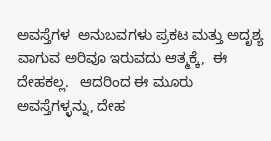ಅವಸ್ತೆಗಳ  ಅನುಬವಗಳು ಪ್ರಕಟ ಮತ್ತು ಅದೃಶ್ಯ ವಾಗುವ ಅರಿವೂ ಇರುವದು ಆತ್ಮಕ್ಕೆ,  ಈ ದೇಹಕಲ್ಲ.   ಆದರಿಂದ ಈ ಮೂರು ಅವಸ್ತೆಗಳ್ಳನ್ನು, ದೇಹ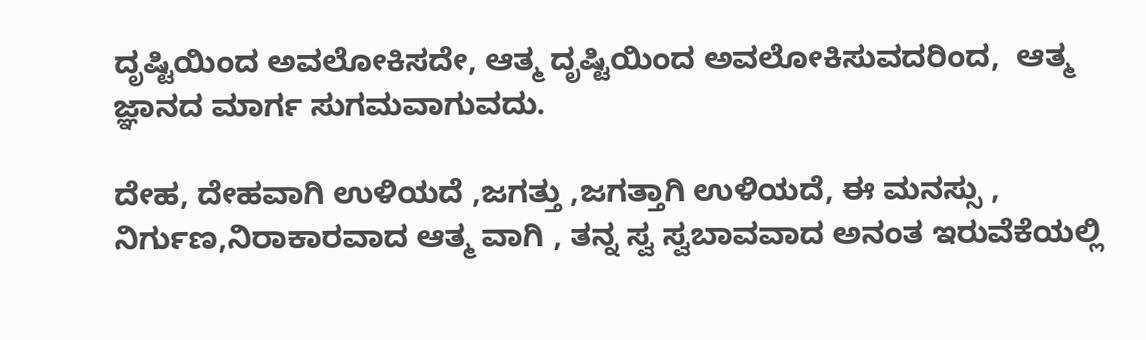ದೃಷ್ಟಿಯಿಂದ ಅವಲೋಕಿಸದೇ, ಆತ್ಮ ದೃಷ್ಟಿಯಿಂದ ಅವಲೋಕಿಸುವದರಿಂದ,  ಆತ್ಮ ಜ್ಞಾನದ ಮಾರ್ಗ ಸುಗಮವಾಗುವದು.

ದೇಹ, ದೇಹವಾಗಿ ಉಳಿಯದೆ ,ಜಗತ್ತು ,ಜಗತ್ತಾಗಿ ಉಳಿಯದೆ, ಈ ಮನಸ್ಸು , ನಿರ್ಗುಣ,ನಿರಾಕಾರವಾದ ಆತ್ಮ ವಾಗಿ , ತನ್ನ ಸ್ವ ಸ್ವಬಾವವಾದ ಅನಂತ ಇರುವೆಕೆಯಲ್ಲಿ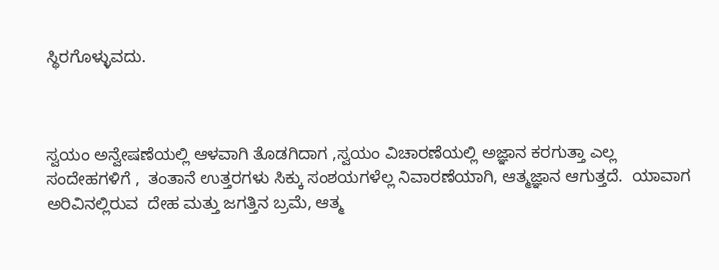ಸ್ಥಿರಗೊಳ್ಳುವದು.



ಸ್ವಯಂ ಅನ್ವೇಷಣೆಯಲ್ಲಿ ಆಳವಾಗಿ ತೊಡಗಿದಾಗ ,ಸ್ವಯಂ ವಿಚಾರಣೆಯಲ್ಲಿ ಅಜ್ಞಾನ ಕರಗುತ್ತಾ ಎಲ್ಲ ಸಂದೇಹಗಳಿಗೆ ,  ತಂತಾನೆ ಉತ್ತರಗಳು ಸಿಕ್ಕು ಸಂಶಯಗಳೆಲ್ಲ ನಿವಾರಣೆಯಾಗಿ, ಆತ್ಮಜ್ಞಾನ ಆಗುತ್ತದೆ.  ಯಾವಾಗ ಅರಿವಿನಲ್ಲಿರುವ  ದೇಹ ಮತ್ತು ಜಗತ್ತಿನ ಬ್ರಮೆ, ಆತ್ಮ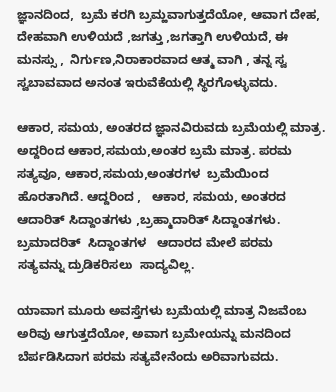ಜ್ಞಾನದಿಂದ,  ಬ್ರಮೆ ಕರಗಿ ಬ್ರಮ್ಹವಾಗುತ್ತದೆಯೋ, ಆವಾಗ ದೇಹ, ದೇಹವಾಗಿ ಉಳಿಯದೆ ,ಜಗತ್ತು ,ಜಗತ್ತಾಗಿ ಉಳಿಯದೆ, ಈ ಮನಸ್ಸು ,  ನಿರ್ಗುಣ,ನಿರಾಕಾರವಾದ ಆತ್ಮ ವಾಗಿ , ತನ್ನ ಸ್ವ ಸ್ವಬಾವವಾದ ಅನಂತ ಇರುವೆಕೆಯಲ್ಲಿ ಸ್ಥಿರಗೊಳ್ಳುವದು.

ಆಕಾರ, ಸಮಯ, ಅಂತರದ ಜ್ಞಾನವಿರುವದು ಬ್ರಮೆಯಲ್ಲಿ ಮಾತ್ರ. ಅದ್ದರಿಂದ ಆಕಾರ,ಸಮಯ,ಅಂತರ ಬ್ರಮೆ ಮಾತ್ರ. ಪರಮ ಸತ್ಯವೂ, ಆಕಾರ,ಸಮಯ,ಅಂತರಗಳ  ಬ್ರಮೆಯಿಂದ ಹೊರತಾಗಿದೆ. ಆದ್ದರಿಂದ ,   ಆಕಾರ, ಸಮಯ, ಅಂತರದ  ಆದಾರಿತ್ ಸಿದ್ದಾಂತಗಳು ,ಬ್ರಹ್ಮಾದಾರಿತ್ ಸಿದ್ದಾಂತಗಳು.   ಬ್ರಮಾದರಿತ್  ಸಿದ್ದಾಂತಗಳ   ಆದಾರದ ಮೇಲೆ ಪರಮ  ಸತ್ಯವನ್ನು ದ್ರುಡಿಕರಿಸಲು  ಸಾದ್ಯವಿಲ್ಲ.

ಯಾವಾಗ ಮೂರು ಅವಸ್ತೆಗಳು ಬ್ರಮೆಯಲ್ಲಿ ಮಾತ್ರ ನಿಜವೆಂಬ ಅರಿವು ಆಗುತ್ತದೆಯೋ, ಅವಾಗ ಬ್ರಮೇಯನ್ನು ಮನದಿಂದ ಬೆರ್ಪಡಿಸಿದಾಗ ಪರಮ ಸತ್ಯವೇನೆಂದು ಅರಿವಾಗುವದು.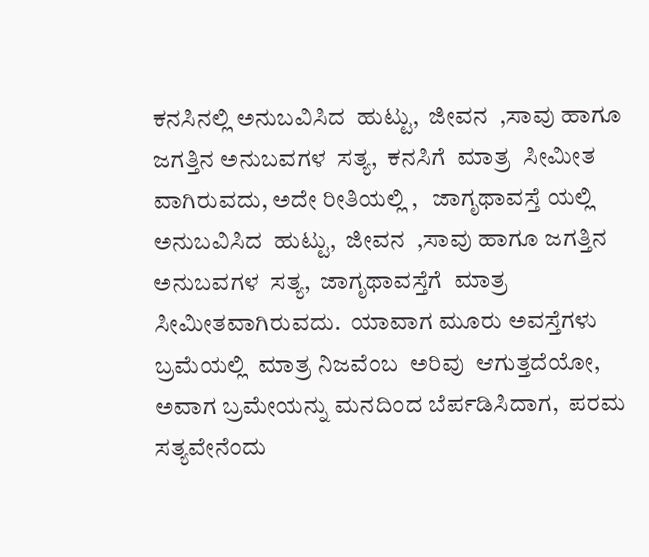ಕನಸಿನಲ್ಲಿ ಅನುಬವಿಸಿದ  ಹುಟ್ಟು,  ಜೀವನ  ,ಸಾವು ಹಾಗೂ ಜಗತ್ತಿನ ಅನುಬವಗಳ  ಸತ್ಯ,  ಕನಸಿಗೆ  ಮಾತ್ರ  ಸೀಮೀತ ವಾಗಿರುವದು, ಅದೇ ರೀತಿಯಲ್ಲಿ ,   ಜಾಗೃಥಾವಸ್ತೆ ಯಲ್ಲಿ   ಅನುಬವಿಸಿದ  ಹುಟ್ಟು,  ಜೀವನ  ,ಸಾವು ಹಾಗೂ ಜಗತ್ತಿನ ಅನುಬವಗಳ  ಸತ್ಯ,  ಜಾಗೃಥಾವಸ್ತೆಗೆ  ಮಾತ್ರ ಸೀಮೀತವಾಗಿರುವದು.  ಯಾವಾಗ ಮೂರು ಅವಸ್ತೆಗಳು  ಬ್ರಮೆಯಲ್ಲಿ  ಮಾತ್ರ ನಿಜವೆಂಬ  ಅರಿವು  ಆಗುತ್ತದೆಯೋ, ಅವಾಗ ಬ್ರಮೇಯನ್ನು ಮನದಿಂದ ಬೆರ್ಪಡಿಸಿದಾಗ,  ಪರಮ ಸತ್ಯವೇನೆಂದು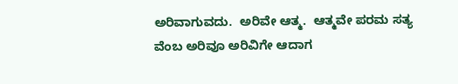ಅರಿವಾಗುವದು.  ಅರಿವೇ ಆತ್ಮ.  ಆತ್ಮವೇ ಪರಮ ಸತ್ಯ ವೆಂಬ ಅರಿವೂ ಅರಿವಿಗೇ ಆದಾಗ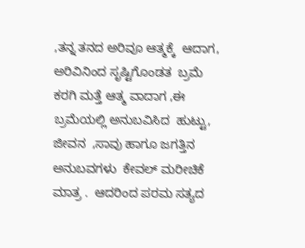,ತನ್ನ ತನದ ಅರಿವೂ ಆತ್ಮಕ್ಕೆ  ಆದಾಗ, ಅರಿವಿನಿಂದ ಸೃಷ್ಟಿಗೊಂಡತ  ಬ್ರಮೆ ಕರಗಿ ಮತ್ತೆ ಆತ್ಮ ವಾದಾಗ ,ಈ ಬ್ರಮೆಯಲ್ಲಿ ಅನುಬವಿಸಿದ  ಹುಟ್ಟು,  ಜೀವನ  ,ಸಾವು ಹಾಗೂ ಜಗತ್ತಿನ ಅನುಬವಗಳು  ಕೇವಲ್ ಮರೀಚಿಕೆ ಮಾತ್ರ .  ಆದರಿಂದ ಪರಮ ಸತ್ಯದ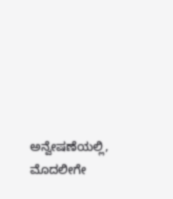ಅನ್ವೇಷಣೆಯಲ್ಲಿ, ಮೊದಲೀಗೇ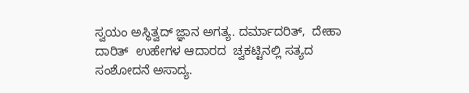ಸ್ವಯಂ ಅಸ್ಥಿತ್ವದ್ ಜ್ಞಾನ ಅಗತ್ಯ. ದರ್ಮಾದರಿತ್,  ದೇಹಾ ದಾರಿತ್  ಉಹೇಗಳ ಆದಾರದ  ಚ್ವಕಟ್ಟಿನಲ್ಲಿ ಸತ್ಯದ ಸಂಶೋದನೆ ಅಸಾದ್ಯ.